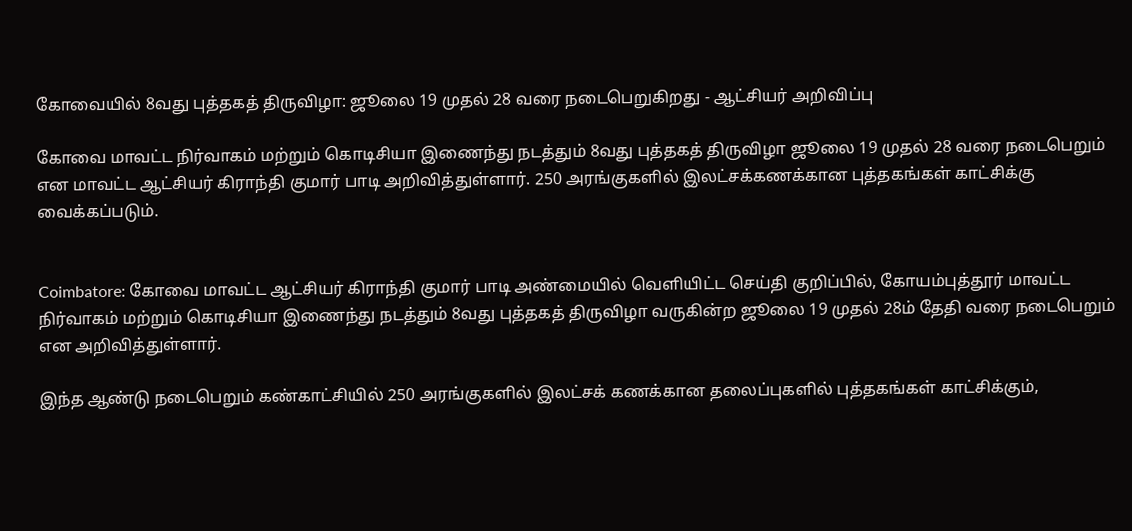கோவையில் 8வது புத்தகத் திருவிழா: ஜூலை 19 முதல் 28 வரை நடைபெறுகிறது - ஆட்சியர் அறிவிப்பு

கோவை மாவட்ட நிர்வாகம் மற்றும் கொடிசியா இணைந்து நடத்தும் 8வது புத்தகத் திருவிழா ஜூலை 19 முதல் 28 வரை நடைபெறும் என மாவட்ட ஆட்சியர் கிராந்தி குமார் பாடி அறிவித்துள்ளார். 250 அரங்குகளில் இலட்சக்கணக்கான புத்தகங்கள் காட்சிக்கு வைக்கப்படும்.


Coimbatore: கோவை மாவட்ட ஆட்சியர் கிராந்தி குமார் பாடி அண்மையில் வெளியிட்ட செய்தி குறிப்பில், கோயம்புத்தூர் மாவட்ட நிர்வாகம் மற்றும் கொடிசியா இணைந்து நடத்தும் 8வது புத்தகத் திருவிழா வருகின்ற ஜூலை 19 முதல் 28ம் தேதி வரை நடைபெறும் என அறிவித்துள்ளார்.

இந்த ஆண்டு நடைபெறும் கண்காட்சியில் 250 அரங்குகளில் இலட்சக் கணக்கான தலைப்புகளில் புத்தகங்கள் காட்சிக்கும்,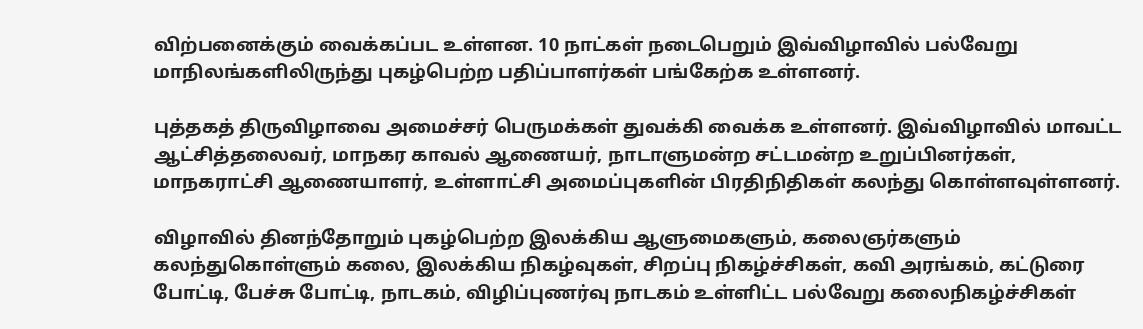விற்பனைக்கும் வைக்கப்பட உள்ளன. 10 நாட்கள் நடைபெறும் இவ்விழாவில் பல்வேறு மாநிலங்களிலிருந்து புகழ்பெற்ற பதிப்பாளர்கள் பங்கேற்க உள்ளனர்.

புத்தகத் திருவிழாவை அமைச்சர் பெருமக்கள் துவக்கி வைக்க உள்ளனர். இவ்விழாவில் மாவட்ட ஆட்சித்தலைவர், மாநகர காவல் ஆணையர், நாடாளுமன்ற சட்டமன்ற உறுப்பினர்கள், மாநகராட்சி ஆணையாளர், உள்ளாட்சி அமைப்புகளின் பிரதிநிதிகள் கலந்து கொள்ளவுள்ளனர்.

விழாவில் தினந்தோறும் புகழ்பெற்ற இலக்கிய ஆளுமைகளும், கலைஞர்களும் கலந்துகொள்ளும் கலை, இலக்கிய நிகழ்வுகள், சிறப்பு நிகழ்ச்சிகள், கவி அரங்கம், கட்டுரை போட்டி, பேச்சு போட்டி, நாடகம், விழிப்புணர்வு நாடகம் உள்ளிட்ட பல்வேறு கலைநிகழ்ச்சிகள்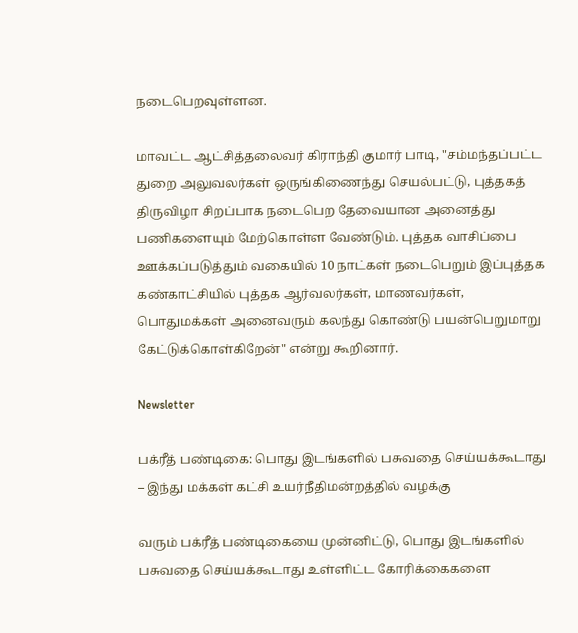நடைபெறவுள்ளன.

மாவட்ட ஆட்சித்தலைவர் கிராந்தி குமார் பாடி, "சம்மந்தப்பட்ட துறை அலுவலர்கள் ஒருங்கிணைந்து செயல்பட்டு, புத்தகத் திருவிழா சிறப்பாக நடைபெற தேவையான அனைத்து பணிகளையும் மேற்கொள்ள வேண்டும். புத்தக வாசிப்பை ஊக்கப்படுத்தும் வகையில் 10 நாட்கள் நடைபெறும் இப்புத்தக கண்காட்சியில் புத்தக ஆர்வலர்கள், மாணவர்கள், பொதுமக்கள் அனைவரும் கலந்து கொண்டு பயன்பெறுமாறு கேட்டுக்கொள்கிறேன்" என்று கூறினார்.

Newsletter

பக்ரீத் பண்டிகை: பொது இடங்களில் பசுவதை செய்யக்கூடாது – இந்து மக்கள் கட்சி உயர்நீதிமன்றத்தில் வழக்கு

வரும் பக்ரீத் பண்டிகையை முன்னிட்டு, பொது இடங்களில் பசுவதை செய்யக்கூடாது உள்ளிட்ட கோரிக்கைகளை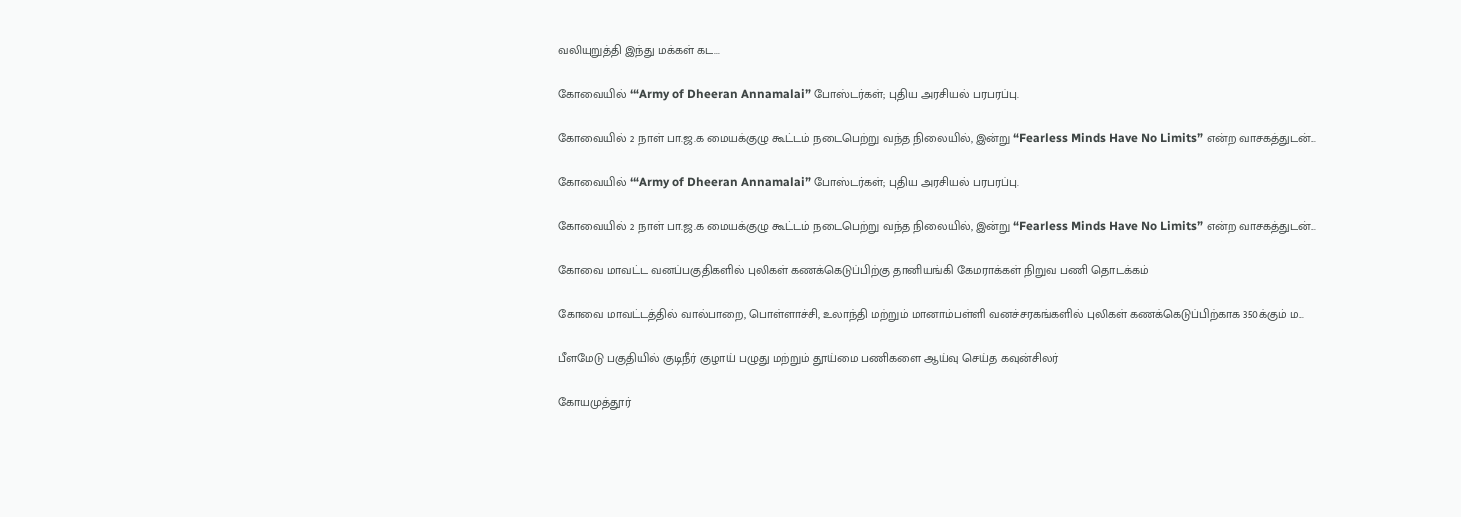வலியுறுத்தி இந்து மக்கள் கட...

கோவையில் ‘“Army of Dheeran Annamalai” போஸ்டர்கள்; புதிய அரசியல் பரபரப்பு.

கோவையில் 2 நாள் பா.ஜ.க மையக்குழு கூட்டம் நடைபெற்று வந்த நிலையில், இன்று “Fearless Minds Have No Limits” என்ற வாசகத்துடன்...

கோவையில் ‘“Army of Dheeran Annamalai” போஸ்டர்கள்; புதிய அரசியல் பரபரப்பு.

கோவையில் 2 நாள் பா.ஜ.க மையக்குழு கூட்டம் நடைபெற்று வந்த நிலையில், இன்று “Fearless Minds Have No Limits” என்ற வாசகத்துடன்...

கோவை மாவட்ட வனப்பகுதிகளில் புலிகள் கணக்கெடுப்பிற்கு தானியங்கி கேமராக்கள் நிறுவ பணி தொடக்கம்

கோவை மாவட்டத்தில் வால்பாறை, பொள்ளாச்சி, உலாந்தி மற்றும் மானாம்பள்ளி வனச்சரகங்களில் புலிகள் கணக்கெடுப்பிற்காக 350க்கும் ம...

பீளமேடு பகுதியில் குடிநீர் குழாய் பழுது மற்றும் தூய்மை பணிகளை ஆய்வு செய்த கவுன்சிலர்

கோயமுத்தூர்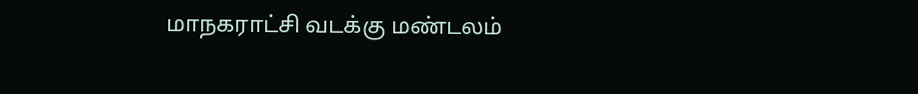மாநகராட்சி வடக்கு மண்டலம்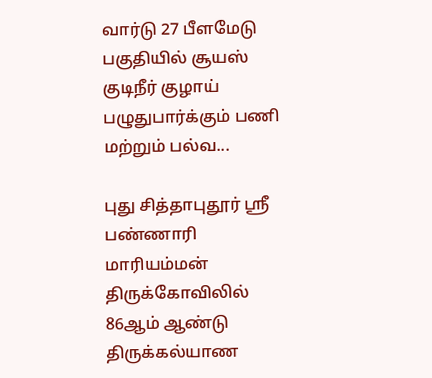வார்டு 27 பீளமேடு பகுதியில் சூயஸ் குடிநீர் குழாய் பழுதுபார்க்கும் பணி மற்றும் பல்வ...

புது சித்தாபுதூர் ஸ்ரீ பண்ணாரி மாரியம்மன் திருக்கோவிலில் 86ஆம் ஆண்டு திருக்கல்யாண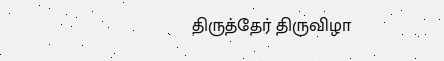திருத்தேர் திருவிழா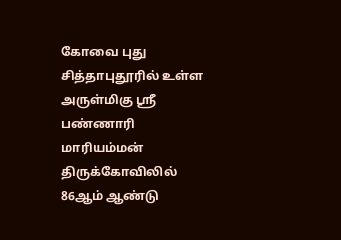கோவை புது சித்தாபுதூரில் உள்ள அருள்மிகு ஸ்ரீ பண்ணாரி மாரியம்மன் திருக்கோவிலில் 86ஆம் ஆண்டு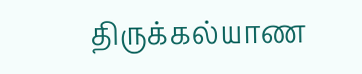திருக்கல்யாண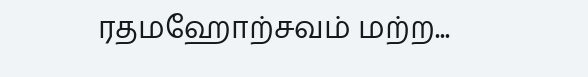ரதமஹோற்சவம் மற்ற...